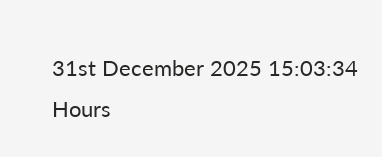31st December 2025 15:03:34 Hours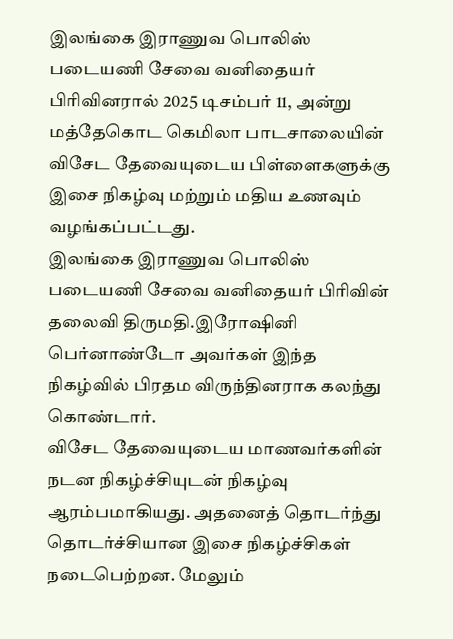இலங்கை இராணுவ பொலிஸ் படையணி சேவை வனிதையர் பிரிவினரால் 2025 டிசம்பர் 11, அன்று மத்தேகொட கெமிலா பாடசாலையின் விசேட தேவையுடைய பிள்ளைகளுக்கு இசை நிகழ்வு மற்றும் மதிய உணவும் வழங்கப்பட்டது.
இலங்கை இராணுவ பொலிஸ் படையணி சேவை வனிதையர் பிரிவின் தலைவி திருமதி.இரோஷினி பெர்னாண்டோ அவர்கள் இந்த நிகழ்வில் பிரதம விருந்தினராக கலந்து கொண்டார்.
விசேட தேவையுடைய மாணவர்களின் நடன நிகழ்ச்சியுடன் நிகழ்வு ஆரம்பமாகியது. அதனைத் தொடர்ந்து தொடர்ச்சியான இசை நிகழ்ச்சிகள் நடைபெற்றன. மேலும்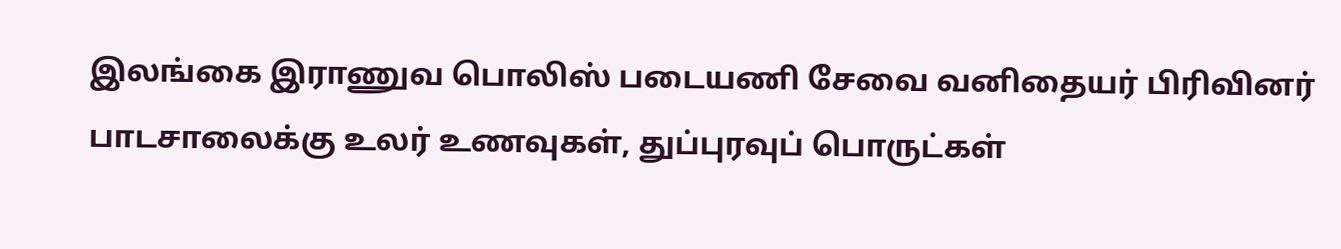இலங்கை இராணுவ பொலிஸ் படையணி சேவை வனிதையர் பிரிவினர் பாடசாலைக்கு உலர் உணவுகள், துப்புரவுப் பொருட்கள்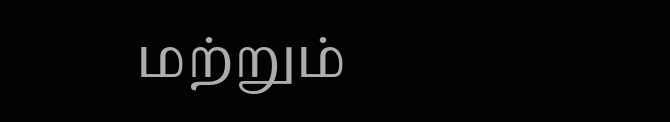மற்றும்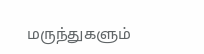மருந்துகளும்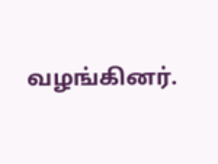வழங்கினர்.